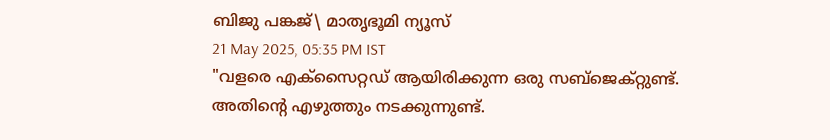ബിജു പങ്കജ്\ മാതൃഭൂമി ന്യൂസ്
21 May 2025, 05:35 PM IST
"വളരെ എക്സൈറ്റഡ് ആയിരിക്കുന്ന ഒരു സബ്ജെക്റ്റുണ്ട്. അതിന്റെ എഴുത്തും നടക്കുന്നുണ്ട്.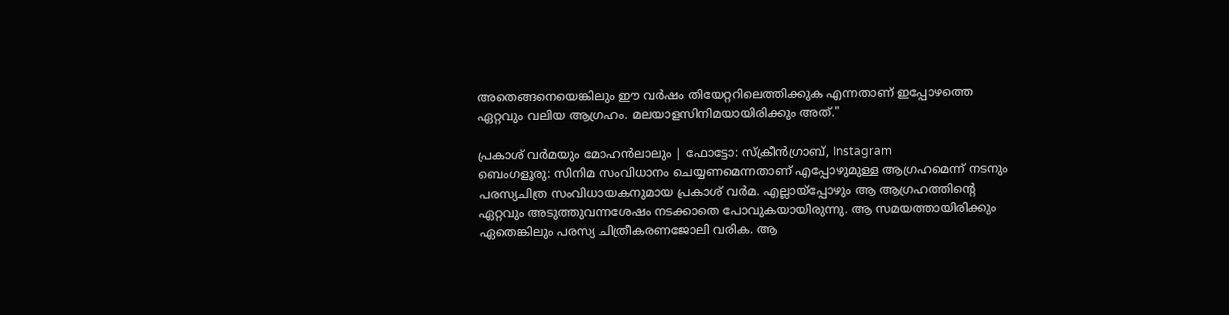അതെങ്ങനെയെങ്കിലും ഈ വർഷം തിയേറ്ററിലെത്തിക്കുക എന്നതാണ് ഇപ്പോഴത്തെ ഏറ്റവും വലിയ ആഗ്രഹം. മലയാളസിനിമയായിരിക്കും അത്."

പ്രകാശ് വർമയും മോഹൻലാലും | ഫോട്ടോ: സ്ക്രീൻഗ്രാബ്, Instagram
ബെംഗളൂരു: സിനിമ സംവിധാനം ചെയ്യണമെന്നതാണ് എപ്പോഴുമുള്ള ആഗ്രഹമെന്ന് നടനും പരസ്യചിത്ര സംവിധായകനുമായ പ്രകാശ് വർമ. എല്ലായ്പ്പോഴും ആ ആഗ്രഹത്തിന്റെ ഏറ്റവും അടുത്തുവന്നശേഷം നടക്കാതെ പോവുകയായിരുന്നു. ആ സമയത്തായിരിക്കും ഏതെങ്കിലും പരസ്യ ചിത്രീകരണജോലി വരിക. ആ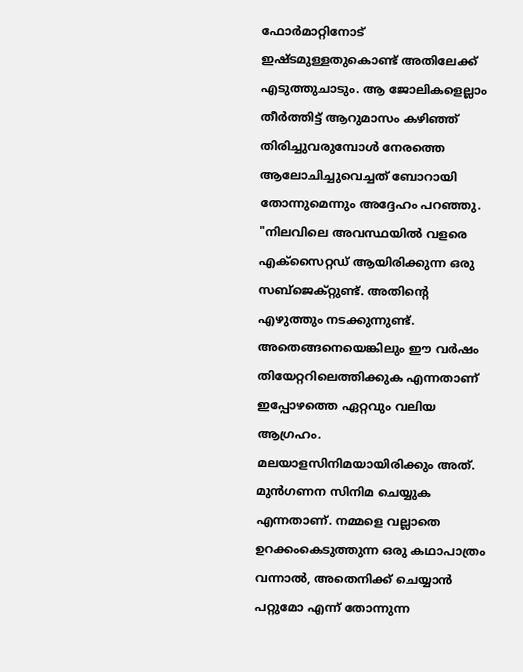ഫോർമാറ്റിനോട് ഇഷ്ടമുള്ളതുകൊണ്ട് അതിലേക്ക് എടുത്തുചാടും. ആ ജോലികളെല്ലാം തീർത്തിട്ട് ആറുമാസം കഴിഞ്ഞ് തിരിച്ചുവരുമ്പോൾ നേരത്തെ ആലോചിച്ചുവെച്ചത് ബോറായി തോന്നുമെന്നും അദ്ദേഹം പറഞ്ഞു.
"നിലവിലെ അവസ്ഥയിൽ വളരെ എക്സൈറ്റഡ് ആയിരിക്കുന്ന ഒരു സബ്ജെക്റ്റുണ്ട്. അതിന്റെ എഴുത്തും നടക്കുന്നുണ്ട്. അതെങ്ങനെയെങ്കിലും ഈ വർഷം തിയേറ്ററിലെത്തിക്കുക എന്നതാണ് ഇപ്പോഴത്തെ ഏറ്റവും വലിയ ആഗ്രഹം. മലയാളസിനിമയായിരിക്കും അത്. മുൻഗണന സിനിമ ചെയ്യുക എന്നതാണ്. നമ്മളെ വല്ലാതെ ഉറക്കംകെടുത്തുന്ന ഒരു കഥാപാത്രം വന്നാൽ, അതെനിക്ക് ചെയ്യാൻ പറ്റുമോ എന്ന് തോന്നുന്ന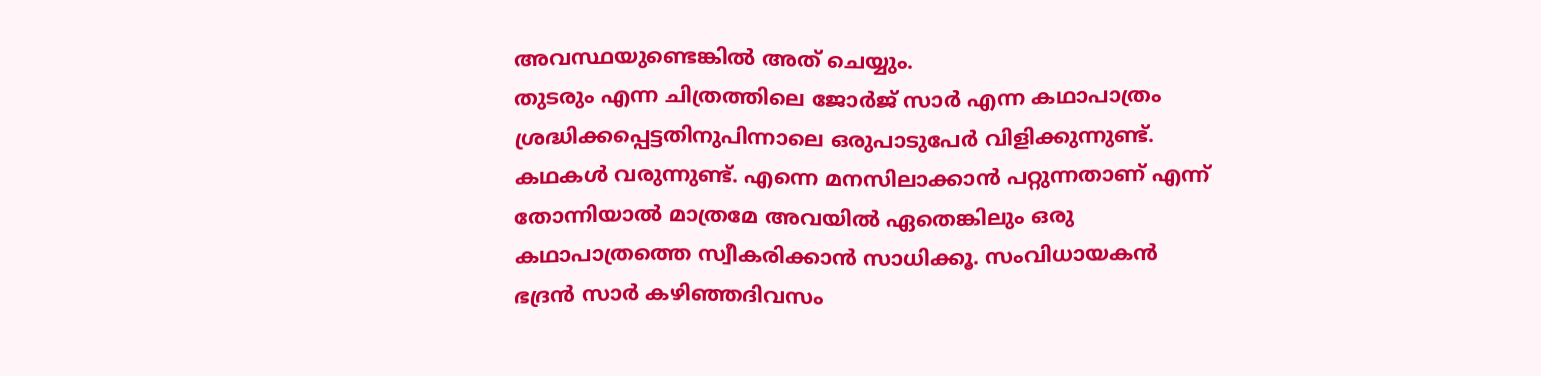അവസ്ഥയുണ്ടെങ്കിൽ അത് ചെയ്യും.
തുടരും എന്ന ചിത്രത്തിലെ ജോർജ് സാർ എന്ന കഥാപാത്രം ശ്രദ്ധിക്കപ്പെട്ടതിനുപിന്നാലെ ഒരുപാടുപേർ വിളിക്കുന്നുണ്ട്. കഥകൾ വരുന്നുണ്ട്. എന്നെ മനസിലാക്കാൻ പറ്റുന്നതാണ് എന്ന് തോന്നിയാൽ മാത്രമേ അവയിൽ ഏതെങ്കിലും ഒരു കഥാപാത്രത്തെ സ്വീകരിക്കാൻ സാധിക്കൂ. സംവിധായകൻ ഭദ്രൻ സാർ കഴിഞ്ഞദിവസം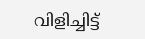വിളിച്ചിട്ട്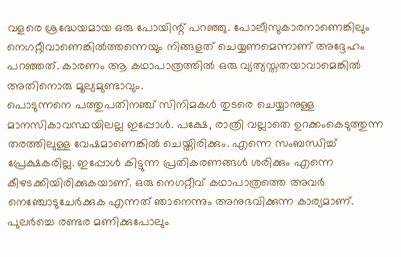വളരെ ശ്രദ്ധേയമായ ഒരു പോയിന്റ് പറഞ്ഞു. പോലീസുകാരനാണെങ്കിലും നെഗറ്റീവാണെങ്കിൽത്തന്നെയും നിങ്ങളത് ചെയ്യണമെന്നാണ് അദ്ദേഹം പറഞ്ഞത്. കാരണം ആ കഥാപാത്രത്തിൽ ഒരു വ്യത്യസ്തതയാവാമെങ്കിൽ അതിനൊരു മൂല്യമുണ്ടാവും.
പൊടുന്നനെ പത്തുപതിനഞ്ച് സിനിമകൾ തുടരെ ചെയ്യാനുള്ള മാനസികാവസ്ഥയിലല്ല ഇപ്പോൾ. പക്ഷേ, രാത്രി വല്ലാതെ ഉറക്കംകെടുത്തുന്ന തരത്തിലുള്ള വേഷമാണെങ്കിൽ ചെയ്തിരിക്കും. എന്നെ സംബന്ധിച്ച് പ്രേക്ഷകരില്ല. ഇപ്പോൾ കിട്ടുന്ന പ്രതികരണങ്ങൾ ശരിക്കും എന്നെ കീഴടക്കിയിരിക്കുകയാണ്. ഒരു നെഗറ്റീവ് കഥാപാത്രത്തെ അവർ നെഞ്ചോടുചേർക്കുക എന്നത് ഞാനെന്നും അനുഭവിക്കുന്ന കാര്യമാണ്. പുലർച്ചെ രണ്ടര മണിക്കുപോലും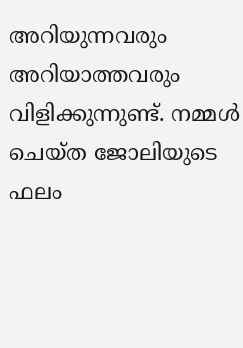അറിയുന്നവരും അറിയാത്തവരും വിളിക്കുന്നുണ്ട്. നമ്മൾ ചെയ്ത ജോലിയുടെ ഫലം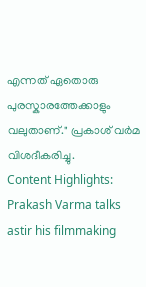എന്നത് ഏതൊരു പുരസ്കാരത്തേക്കാളും വലുതാണ്." പ്രകാശ് വർമ വിശദീകരിച്ചു.
Content Highlights: Prakash Varma talks astir his filmmaking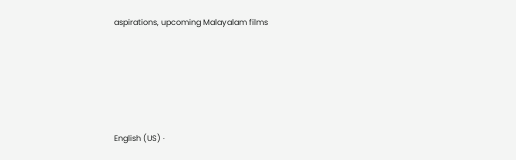aspirations, upcoming Malayalam films





English (US) ·